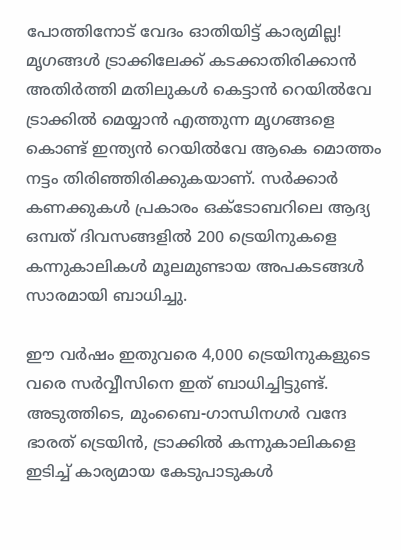പോത്തിനോട് വേദം ഓതിയിട്ട് കാര്യമില്ല! മൃഗങ്ങൾ ട്രാക്കിലേക്ക് കടക്കാതിരിക്കാൻ അതിർത്തി മതിലുകൾ കെട്ടാൻ റെയിൽവേ
ട്രാക്കിൽ മെയ്യാൻ എത്തുന്ന മൃഗങ്ങളെ കൊണ്ട് ഇന്ത്യൻ റെയിൽവേ ആകെ മൊത്തം നട്ടം തിരിഞ്ഞിരിക്കുകയാണ്. സർക്കാർ കണക്കുകൾ പ്രകാരം ഒക്ടോബറിലെ ആദ്യ ഒമ്പത് ദിവസങ്ങളിൽ 200 ട്രെയിനുകളെ കന്നുകാലികൾ മൂലമുണ്ടായ അപകടങ്ങൾ സാരമായി ബാധിച്ചു.

ഈ വർഷം ഇതുവരെ 4,000 ട്രെയിനുകളുടെ വരെ സർവ്വീസിനെ ഇത് ബാധിച്ചിട്ടുണ്ട്. അടുത്തിടെ, മുംബൈ-ഗാന്ധിനഗർ വന്ദേ ഭാരത് ട്രെയിൻ, ട്രാക്കിൽ കന്നുകാലികളെ ഇടിച്ച് കാര്യമായ കേടുപാടുകൾ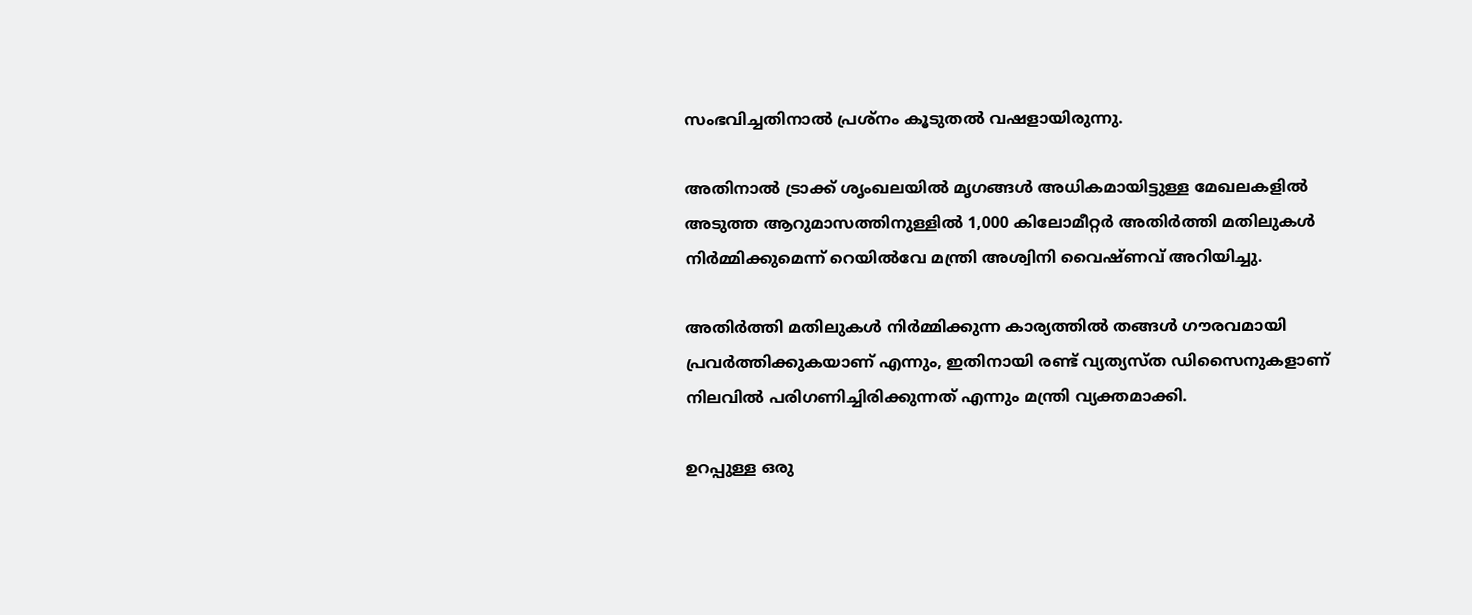സംഭവിച്ചതിനാൽ പ്രശ്നം കൂടുതൽ വഷളായിരുന്നു.

അതിനാൽ ട്രാക്ക് ശൃംഖലയിൽ മൃഗങ്ങൾ അധികമായിട്ടുള്ള മേഖലകളിൽ അടുത്ത ആറുമാസത്തിനുള്ളിൽ 1,000 കിലോമീറ്റർ അതിർത്തി മതിലുകൾ നിർമ്മിക്കുമെന്ന് റെയിൽവേ മന്ത്രി അശ്വിനി വൈഷ്ണവ് അറിയിച്ചു.

അതിർത്തി മതിലുകൾ നിർമ്മിക്കുന്ന കാര്യത്തിൽ തങ്ങൾ ഗൗരവമായി പ്രവർത്തിക്കുകയാണ് എന്നും, ഇതിനായി രണ്ട് വ്യത്യസ്ത ഡിസൈനുകളാണ് നിലവിൽ പരിഗണിച്ചിരിക്കുന്നത് എന്നും മന്ത്രി വ്യക്തമാക്കി.

ഉറപ്പുള്ള ഒരു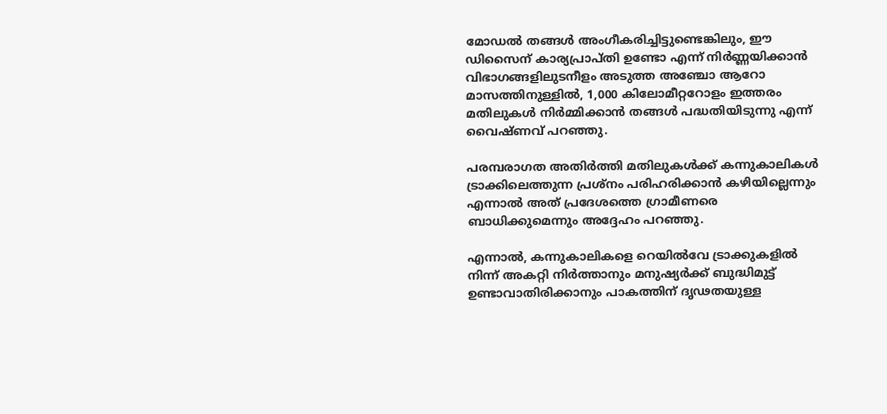മോഡൽ തങ്ങൾ അംഗീകരിച്ചിട്ടുണ്ടെങ്കിലും, ഈ ഡിസൈന് കാര്യപ്രാപ്തി ഉണ്ടോ എന്ന് നിർണ്ണയിക്കാൻ വിഭാഗങ്ങളിലുടനീളം അടുത്ത അഞ്ചോ ആറോ മാസത്തിനുള്ളിൽ, 1,000 കിലോമീറ്ററോളം ഇത്തരം മതിലുകൾ നിർമ്മിക്കാൻ തങ്ങൾ പദ്ധതിയിടുന്നു എന്ന് വൈഷ്ണവ് പറഞ്ഞു.

പരമ്പരാഗത അതിർത്തി മതിലുകൾക്ക് കന്നുകാലികൾ ട്രാക്കിലെത്തുന്ന പ്രശ്നം പരിഹരിക്കാൻ കഴിയില്ലെന്നും എന്നാൽ അത് പ്രദേശത്തെ ഗ്രാമീണരെ ബാധിക്കുമെന്നും അദ്ദേഹം പറഞ്ഞു.

എന്നാൽ, കന്നുകാലികളെ റെയിൽവേ ട്രാക്കുകളിൽ നിന്ന് അകറ്റി നിർത്താനും മനുഷ്യർക്ക് ബുദ്ധിമുട്ട് ഉണ്ടാവാതിരിക്കാനും പാകത്തിന് ദൃഢതയുള്ള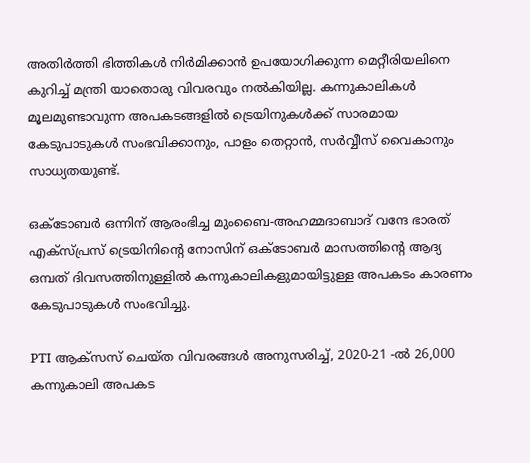അതിർത്തി ഭിത്തികൾ നിർമിക്കാൻ ഉപയോഗിക്കുന്ന മെറ്റീരിയലിനെ കുറിച്ച് മന്ത്രി യാതൊരു വിവരവും നൽകിയില്ല. കന്നുകാലികൾ മൂലമുണ്ടാവുന്ന അപകടങ്ങളിൽ ട്രെയിനുകൾക്ക് സാരമായ കേടുപാടുകൾ സംഭവിക്കാനും, പാളം തെറ്റാൻ, സർവ്വീസ് വൈകാനും സാധ്യതയുണ്ട്.

ഒക്ടോബർ ഒന്നിന് ആരംഭിച്ച മുംബൈ-അഹമ്മദാബാദ് വന്ദേ ഭാരത് എക്സ്പ്രസ് ട്രെയിനിന്റെ നോസിന് ഒക്ടോബർ മാസത്തിന്റെ ആദ്യ ഒമ്പത് ദിവസത്തിനുള്ളിൽ കന്നുകാലികളുമായിട്ടുള്ള അപകടം കാരണം കേടുപാടുകൾ സംഭവിച്ചു.

PTI ആക്സസ് ചെയ്ത വിവരങ്ങൾ അനുസരിച്ച്, 2020-21 -ൽ 26,000 കന്നുകാലി അപകട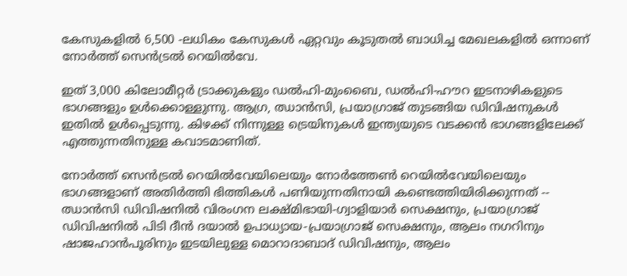കേസുകളിൽ 6,500 -ലധികം കേസുകൾ ഏറ്റവും കൂടുതൽ ബാധിച്ച മേഖലകളിൽ ഒന്നാണ് നോർത്ത് സെൻട്രൽ റെയിൽവേ.

ഇത് 3,000 കിലോമീറ്റർ ട്രാക്കുകളും ഡൽഹി-മുംബൈ, ഡൽഹി-ഹൗറ ഇടനാഴികളുടെ ഭാഗങ്ങളും ഉൾക്കൊള്ളുന്നു. ആഗ്ര, ഝാൻസി, പ്രയാഗ്രാജ് തുടങ്ങിയ ഡിവിഷനുകൾ ഇതിൽ ഉൾപ്പെടുന്നു. കിഴക്ക് നിന്നുള്ള ട്രെയിനുകൾ ഇന്ത്യയുടെ വടക്കൻ ഭാഗങ്ങളിലേക്ക് എത്തുന്നതിനുള്ള കവാടമാണിത്.

നോർത്ത് സെൻട്രൽ റെയിൽവേയിലെയും നോർത്തേൺ റെയിൽവേയിലെയും ഭാഗങ്ങളാണ് അതിർത്തി ഭിത്തികൾ പണിയുന്നതിനായി കണ്ടെത്തിയിരിക്കുന്നത് -- ഝാൻസി ഡിവിഷനിൽ വിരംഗന ലക്ഷ്മിഭായി-ഗ്വാളിയാർ സെക്ഷനും, പ്രയാഗ്രാജ് ഡിവിഷനിൽ പിടി ദീൻ ദയാൽ ഉപാധ്യായ-പ്രയാഗ്രാജ് സെക്ഷനും, ആലം നഗറിനും ഷാജഹാൻപൂരിനും ഇടയിലുള്ള മൊറാദാബാദ് ഡിവിഷനും, ആലം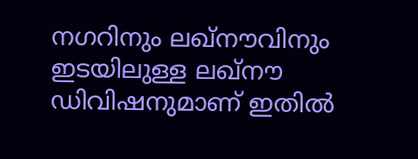നഗറിനും ലഖ്നൗവിനും ഇടയിലുള്ള ലഖ്നൗ ഡിവിഷനുമാണ് ഇതിൽ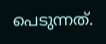പെടുന്നത്.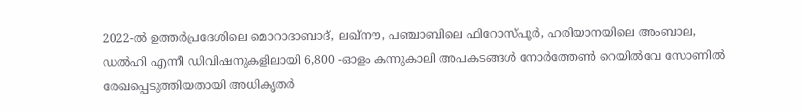2022-ൽ ഉത്തർപ്രദേശിലെ മൊറാദാബാദ്, ലഖ്നൗ, പഞ്ചാബിലെ ഫിറോസ്പൂർ, ഹരിയാനയിലെ അംബാല, ഡൽഹി എന്നീ ഡിവിഷനുകളിലായി 6,800 -ഓളം കന്നുകാലി അപകടങ്ങൾ നോർത്തേൺ റെയിൽവേ സോണിൽ രേഖപ്പെടുത്തിയതായി അധികൃതർ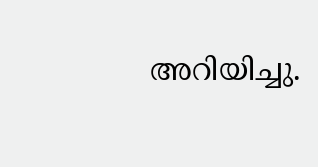അറിയിച്ചു.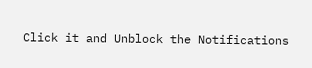Click it and Unblock the Notifications